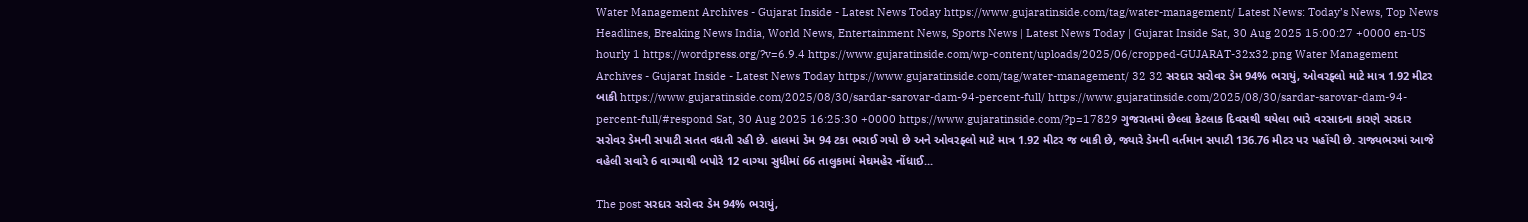Water Management Archives - Gujarat Inside - Latest News Today https://www.gujaratinside.com/tag/water-management/ Latest News: Today’s News, Top News Headlines, Breaking News India, World News, Entertainment News, Sports News | Latest News Today | Gujarat Inside Sat, 30 Aug 2025 15:00:27 +0000 en-US hourly 1 https://wordpress.org/?v=6.9.4 https://www.gujaratinside.com/wp-content/uploads/2025/06/cropped-GUJARAT-32x32.png Water Management Archives - Gujarat Inside - Latest News Today https://www.gujaratinside.com/tag/water-management/ 32 32 સરદાર સરોવર ડેમ 94% ભરાયું, ઓવરફ્લો માટે માત્ર 1.92 મીટર બાકી https://www.gujaratinside.com/2025/08/30/sardar-sarovar-dam-94-percent-full/ https://www.gujaratinside.com/2025/08/30/sardar-sarovar-dam-94-percent-full/#respond Sat, 30 Aug 2025 16:25:30 +0000 https://www.gujaratinside.com/?p=17829 ગુજરાતમાં છેલ્લા કેટલાક દિવસથી થયેલા ભારે વરસાદના કારણે સરદાર સરોવર ડેમની સપાટી સતત વધતી રહી છે. હાલમાં ડેમ 94 ટકા ભરાઈ ગયો છે અને ઓવરફ્લો માટે માત્ર 1.92 મીટર જ બાકી છે, જ્યારે ડેમની વર્તમાન સપાટી 136.76 મીટર પર પહોંચી છે. રાજ્યભરમાં આજે વહેલી સવારે 6 વાગ્યાથી બપોરે 12 વાગ્યા સુધીમાં 66 તાલુકામાં મેઘમહેર નોંધાઈ...

The post સરદાર સરોવર ડેમ 94% ભરાયું,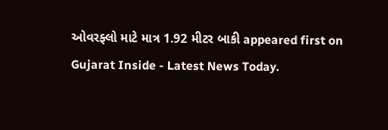ઓવરફ્લો માટે માત્ર 1.92 મીટર બાકી appeared first on Gujarat Inside - Latest News Today.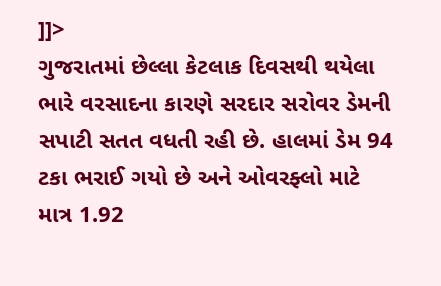]]>
ગુજરાતમાં છેલ્લા કેટલાક દિવસથી થયેલા ભારે વરસાદના કારણે સરદાર સરોવર ડેમની સપાટી સતત વધતી રહી છે. હાલમાં ડેમ 94 ટકા ભરાઈ ગયો છે અને ઓવરફ્લો માટે માત્ર 1.92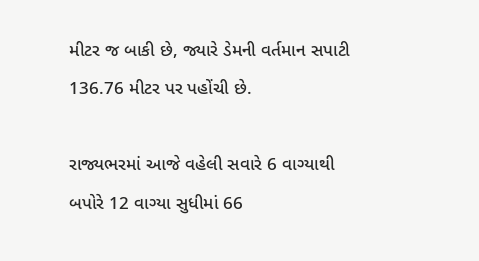મીટર જ બાકી છે, જ્યારે ડેમની વર્તમાન સપાટી 136.76 મીટર પર પહોંચી છે.

રાજ્યભરમાં આજે વહેલી સવારે 6 વાગ્યાથી બપોરે 12 વાગ્યા સુધીમાં 66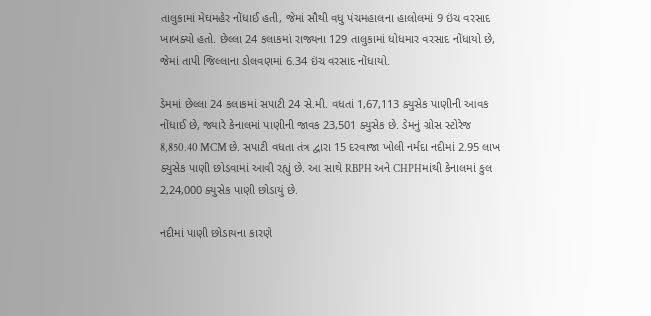તાલુકામાં મેઘમહેર નોંધાઈ હતી, જેમાં સૌથી વધુ પંચમહાલના હાલોલમાં 9 ઇંચ વરસાદ ખાબક્યો હતો. છેલ્લા 24 કલાકમાં રાજ્યના 129 તાલુકામાં ધોધમાર વરસાદ નોંધાયો છે, જેમાં તાપી જિલ્લાના ડોલવણમાં 6.34 ઇંચ વરસાદ નોંધાયો.

ડેમમાં છેલ્લા 24 કલાકમાં સપાટી 24 સે.મી. વધતાં 1,67,113 ક્યુસેક પાણીની આવક નોંધાઈ છે, જ્યારે કેનાલમાં પાણીની જાવક 23,501 ક્યુસેક છે. ડેમનું ગ્રોસ સ્ટોરેજ 8,850.40 MCM છે. સપાટી વધતા તંત્ર દ્વારા 15 દરવાજા ખોલી નર્મદા નદીમાં 2.95 લાખ ક્યુસેક પાણી છોડવામાં આવી રહ્યું છે. આ સાથે RBPH અને CHPHમાંથી કેનાલમાં કુલ 2,24,000 ક્યુસેક પાણી છોડાયું છે.

નદીમાં પાણી છોડાયના કારણે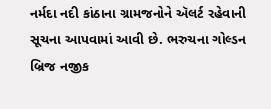નર્મદા નદી કાંઠાના ગ્રામજનોને ઍલર્ટ રહેવાની સૂચના આપવામાં આવી છે. ભરુચના ગોલ્ડન બ્રિજ નજીક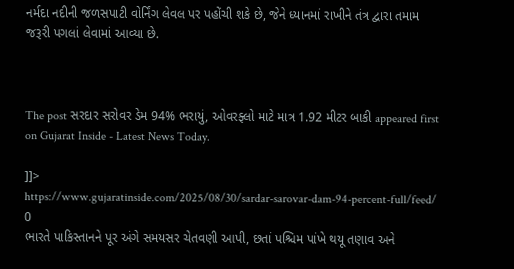નર્મદા નદીની જળસપાટી વોર્નિંગ લેવલ પર પહોંચી શકે છે, જેને ધ્યાનમાં રાખીને તંત્ર દ્વારા તમામ જરૂરી પગલાં લેવામાં આવ્યા છે.



The post સરદાર સરોવર ડેમ 94% ભરાયું, ઓવરફ્લો માટે માત્ર 1.92 મીટર બાકી appeared first on Gujarat Inside - Latest News Today.

]]>
https://www.gujaratinside.com/2025/08/30/sardar-sarovar-dam-94-percent-full/feed/ 0
ભારતે પાકિસ્તાનને પૂર અંગે સમયસર ચેતવણી આપી, છતાં પશ્ચિમ પાંખે થયૂ તણાવ અને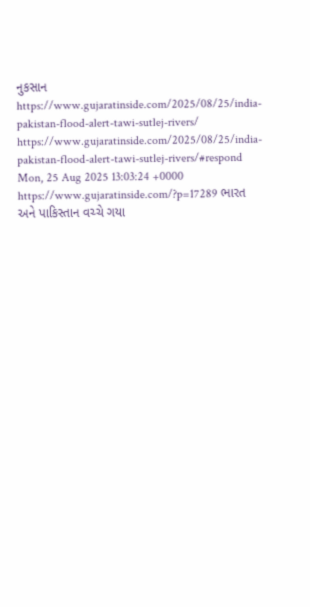નુકસાન https://www.gujaratinside.com/2025/08/25/india-pakistan-flood-alert-tawi-sutlej-rivers/ https://www.gujaratinside.com/2025/08/25/india-pakistan-flood-alert-tawi-sutlej-rivers/#respond Mon, 25 Aug 2025 13:03:24 +0000 https://www.gujaratinside.com/?p=17289 ભારત અને પાકિસ્તાન વચ્ચે ગયા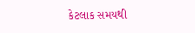કેટલાક સમયથી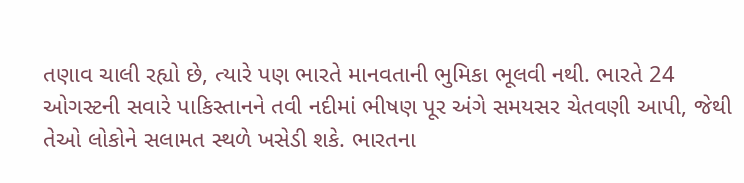તણાવ ચાલી રહ્યો છે, ત્યારે પણ ભારતે માનવતાની ભુમિકા ભૂલવી નથી. ભારતે 24 ઓગસ્ટની સવારે પાકિસ્તાનને તવી નદીમાં ભીષણ પૂર અંગે સમયસર ચેતવણી આપી, જેથી તેઓ લોકોને સલામત સ્થળે ખસેડી શકે. ભારતના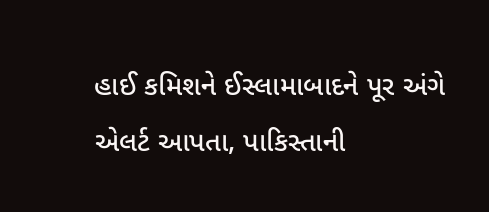હાઈ કમિશને ઈસ્લામાબાદને પૂર અંગે એલર્ટ આપતા, પાકિસ્તાની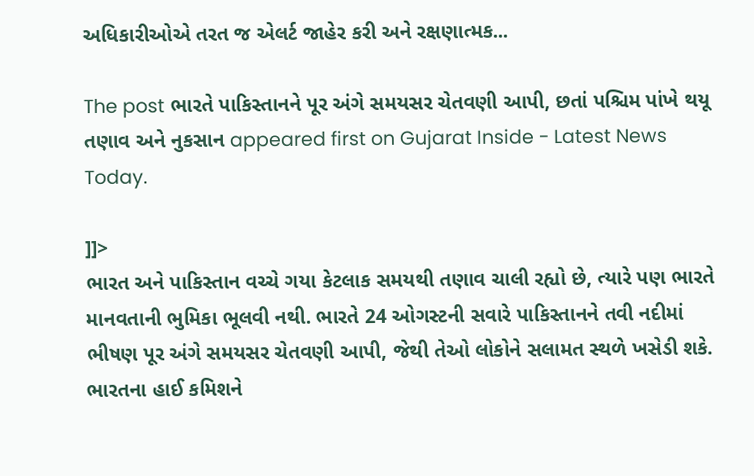અધિકારીઓએ તરત જ એલર્ટ જાહેર કરી અને રક્ષણાત્મક...

The post ભારતે પાકિસ્તાનને પૂર અંગે સમયસર ચેતવણી આપી, છતાં પશ્ચિમ પાંખે થયૂ તણાવ અને નુકસાન appeared first on Gujarat Inside - Latest News Today.

]]>
ભારત અને પાકિસ્તાન વચ્ચે ગયા કેટલાક સમયથી તણાવ ચાલી રહ્યો છે, ત્યારે પણ ભારતે માનવતાની ભુમિકા ભૂલવી નથી. ભારતે 24 ઓગસ્ટની સવારે પાકિસ્તાનને તવી નદીમાં ભીષણ પૂર અંગે સમયસર ચેતવણી આપી, જેથી તેઓ લોકોને સલામત સ્થળે ખસેડી શકે. ભારતના હાઈ કમિશને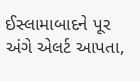ઈસ્લામાબાદને પૂર અંગે એલર્ટ આપતા,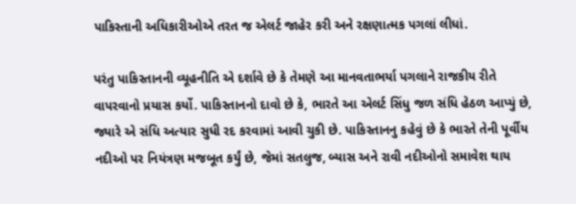પાકિસ્તાની અધિકારીઓએ તરત જ એલર્ટ જાહેર કરી અને રક્ષણાત્મક પગલાં લીધાં.

પરંતુ પાકિસ્તાનની વ્યૂહનીતિ એ દર્શાવે છે કે તેમણે આ માનવતાભર્યા પગલાને રાજકીય રીતે વાપરવાનો પ્રયાસ કર્યો. પાકિસ્તાનનો દાવો છે કે, ભારતે આ એલર્ટ સિંધુ જળ સંધિ હેઠળ આપ્યું છે, જ્યારે એ સંધિ અત્યાર સુધી રદ કરવામાં આવી ચુકી છે. પાકિસ્તાનનુ કહેવું છે કે ભારતે તેની પૂર્વીય નદીઓ પર નિયંત્રણ મજબૂત કર્યું છે, જેમાં સતલુજ, બ્યાસ અને રાવી નદીઓનો સમાવેશ થાય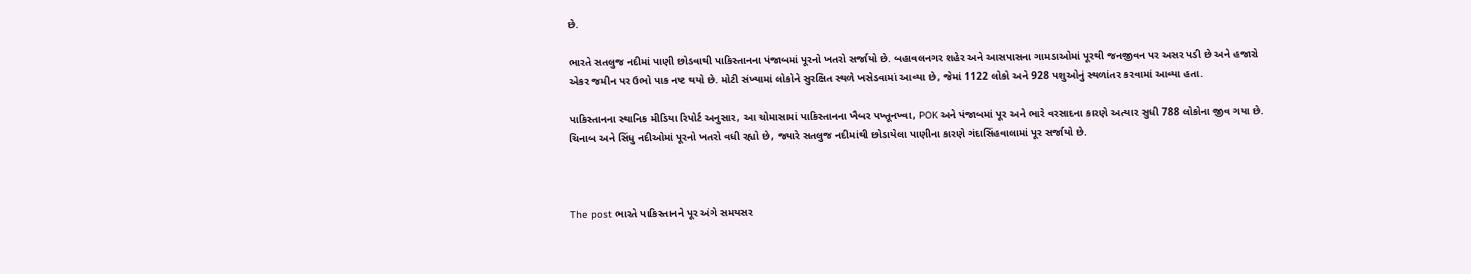છે.

ભારતે સતલુજ નદીમાં પાણી છોડવાથી પાકિસ્તાનના પંજાબમાં પૂરનો ખતરો સર્જાયો છે. બહાવલનગર શહેર અને આસપાસના ગામડાઓમાં પૂરથી જનજીવન પર અસર પડી છે અને હજારો એકર જમીન પર ઉભો પાક નષ્ટ થયો છે. મોટી સંખ્યામાં લોકોને સુરક્ષિત સ્થળે ખસેડવામાં આવ્યા છે, જેમાં 1122 લોકો અને 928 પશુઓનું સ્થળાંતર કરવામાં આવ્યા હતા.

પાકિસ્તાનના સ્થાનિક મીડિયા રિપોર્ટ અનુસાર, આ ચોમાસામાં પાકિસ્તાનના ખૈબર પખ્તૂનખ્વા, POK અને પંજાબમાં પૂર અને ભારે વરસાદના કારણે અત્યાર સુધી 788 લોકોના જીવ ગયા છે. ચિનાબ અને સિંધુ નદીઓમાં પૂરનો ખતરો વધી રહ્યો છે, જ્યારે સતલુજ નદીમાંથી છોડાયેલા પાણીના કારણે ગંદાસિંહવાલામાં પૂર સર્જાયો છે.



The post ભારતે પાકિસ્તાનને પૂર અંગે સમયસર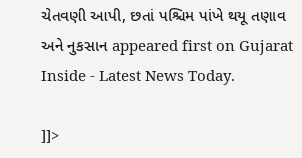ચેતવણી આપી, છતાં પશ્ચિમ પાંખે થયૂ તણાવ અને નુકસાન appeared first on Gujarat Inside - Latest News Today.

]]>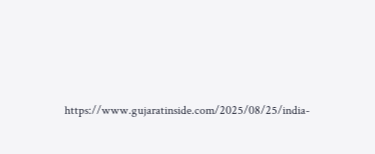https://www.gujaratinside.com/2025/08/25/india-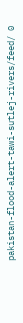pakistan-flood-alert-tawi-sutlej-rivers/feed/ 0